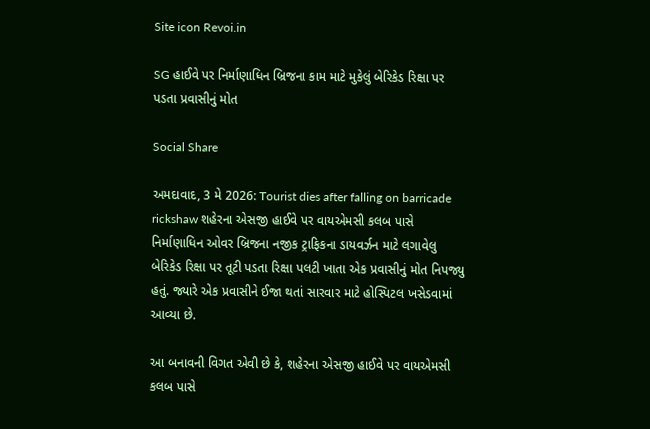Site icon Revoi.in

SG હાઈવે પર નિર્માણાધિન બ્રિજના કામ માટે મુકેલું બેરિકેડ રિક્ષા પર પડતા પ્રવાસીનું મોત

Social Share

અમદાવાદ, 3 મે 2026: Tourist dies after falling on barricade rickshaw શહેરના એસજી હાઈવે પર વાયએમસી કલબ પાસે નિર્માણાધિન ઓવર બ્રિજના નજીક ટ્રાફિકના ડાયવર્ઝન માટે લગાવેલુ બેરિકેડ રિક્ષા પર તૂટી પડતા રિક્ષા પલટી ખાતા એક પ્રવાસીનું મોત નિપજ્યુ હતું. જ્યારે એક પ્રવાસીને ઈજા થતાં સારવાર માટે હોસ્પિટલ ખસેડવામાં આવ્યા છે.

આ બનાવની વિગત એવી છે કે, શહેરના એસજી હાઈવે પર વાયએમસી કલબ પાસે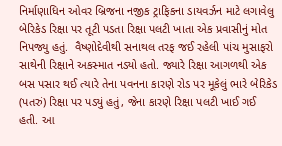નિર્માણાધિન ઓવર બ્રિજના નજીક ટ્રાફિકના ડાયવર્ઝન માટે લગાવેલુ બેરિકેડ રિક્ષા પર તૂટી પડતા રિક્ષા પલટી ખાતા એક પ્રવાસીનું મોત નિપજ્યુ હતું.  વૈષ્ણોદેવીથી સનાથલ તરફ જઈ રહેલી પાંચ મુસાફરો સાથેની રિક્ષાને અકસ્માત નડ્યો હતો. જ્યારે રિક્ષા આગળથી એક બસ પસાર થઈ ત્યારે તેના પવનના કારણે રોડ પર મૂકેલું ભારે બેરિકેડ (પતરું) રિક્ષા પર પડ્યું હતું, જેના કારણે રિક્ષા પલટી ખાઈ ગઈ હતી. આ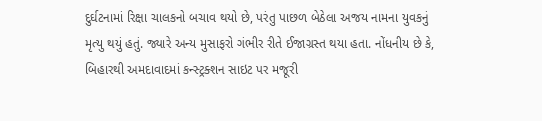દુર્ઘટનામાં રિક્ષા ચાલકનો બચાવ થયો છે, પરંતુ પાછળ બેઠેલા અજય નામના યુવકનું મૃત્યુ થયું હતું. જ્યારે અન્ય મુસાફરો ગંભીર રીતે ઈજાગ્રસ્ત થયા હતા. નોંધનીય છે કે, બિહારથી અમદાવાદમાં કન્સ્ટ્રક્શન સાઇટ પર મજૂરી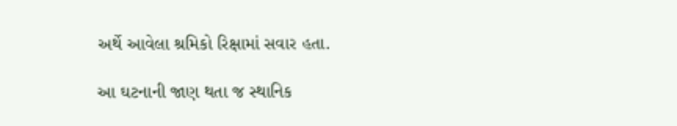અર્થે આવેલા શ્રમિકો રિક્ષામાં સવાર હતા.

આ ઘટનાની જાણ થતા જ સ્થાનિક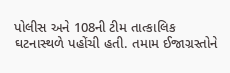પોલીસ અને 108ની ટીમ તાત્કાલિક ઘટનાસ્થળે પહોંચી હતી. તમામ ઈજાગ્રસ્તોને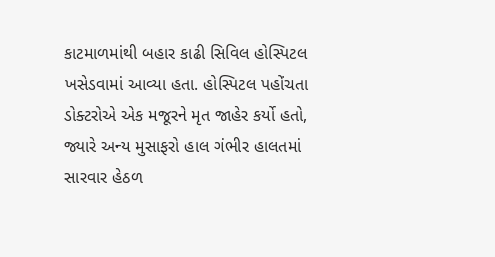કાટમાળમાંથી બહાર કાઢી સિવિલ હોસ્પિટલ ખસેડવામાં આવ્યા હતા. હોસ્પિટલ પહોંચતા ડોક્ટરોએ એક મજૂરને મૃત જાહેર કર્યો હતો, જ્યારે અન્ય મુસાફરો હાલ ગંભીર હાલતમાં સારવાર હેઠળ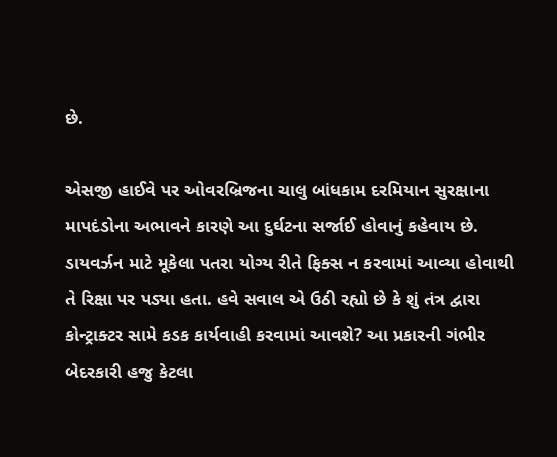છે.

એસજી હાઈવે પર ઓવરબ્રિજના ચાલુ બાંધકામ દરમિયાન સુરક્ષાના માપદંડોના અભાવને કારણે આ દુર્ઘટના સર્જાઈ હોવાનું કહેવાય છે. ડાયવર્ઝન માટે મૂકેલા પતરા યોગ્ય રીતે ફિક્સ ન કરવામાં આવ્યા હોવાથી તે રિક્ષા પર પડ્યા હતા. હવે સવાલ એ ઉઠી રહ્યો છે કે શું તંત્ર દ્વારા કોન્ટ્રાક્ટર સામે કડક કાર્યવાહી કરવામાં આવશે? આ પ્રકારની ગંભીર બેદરકારી હજુ કેટલા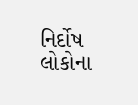નિર્દોષ લોકોના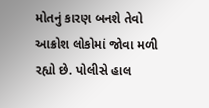મોતનું કારણ બનશે તેવો આક્રોશ લોકોમાં જોવા મળી રહ્યો છે. પોલીસે હાલ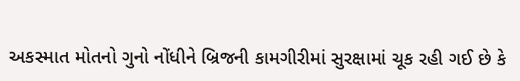અકસ્માત મોતનો ગુનો નોંધીને બ્રિજની કામગીરીમાં સુરક્ષામાં ચૂક રહી ગઈ છે કે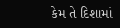કેમ તે દિશામાં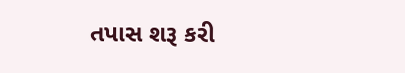તપાસ શરૂ કરી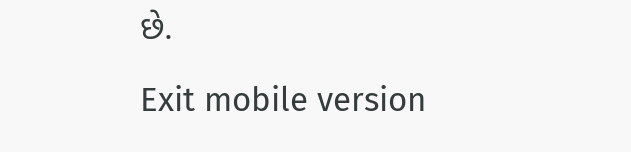છે.

Exit mobile version